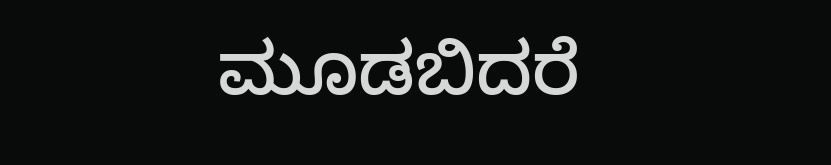ಮೂಡಬಿದರೆ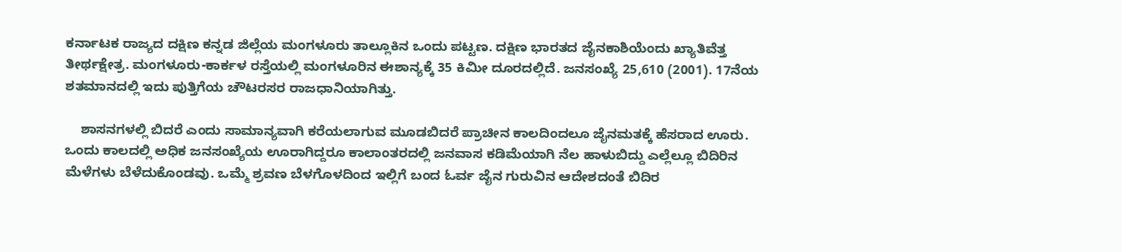ಕರ್ನಾಟಕ ರಾಜ್ಯದ ದಕ್ಷಿಣ ಕನ್ನಡ ಜಿಲ್ಲೆಯ ಮಂಗಳೂರು ತಾಲ್ಲೂಕಿನ ಒಂದು ಪಟ್ಟಣ. ದಕ್ಷಿಣ ಭಾರತದ ಜೈನಕಾಶಿಯೆಂದು ಖ್ಯಾತಿವೆತ್ತ ತೀರ್ಥಕ್ಷೇತ್ರ. ಮಂಗಳೂರು-ಕಾರ್ಕಳ ರಸ್ತೆಯಲ್ಲಿ ಮಂಗಳೂರಿನ ಈಶಾನ್ಯಕ್ಕೆ 35 ಕಿಮೀ ದೂರದಲ್ಲಿದೆ. ಜನಸಂಖ್ಯೆ 25,610 (2001). 17ನೆಯ ಶತಮಾನದಲ್ಲಿ ಇದು ಪುತ್ತಿಗೆಯ ಚೌಟರಸರ ರಾಜಧಾನಿಯಾಗಿತ್ತು.

    ಶಾಸನಗಳಲ್ಲಿ ಬಿದರೆ ಎಂದು ಸಾಮಾನ್ಯವಾಗಿ ಕರೆಯಲಾಗುವ ಮೂಡಬಿದರೆ ಪ್ರಾಚೀನ ಕಾಲದಿಂದಲೂ ಜೈನಮತಕ್ಕೆ ಹೆಸರಾದ ಊರು. ಒಂದು ಕಾಲದಲ್ಲಿ ಅಧಿಕ ಜನಸಂಖ್ಯೆಯ ಊರಾಗಿದ್ದರೂ ಕಾಲಾಂತರದಲ್ಲಿ ಜನವಾಸ ಕಡಿಮೆಯಾಗಿ ನೆಲ ಹಾಳುಬಿದ್ದು ಎಲ್ಲೆಲ್ಲೂ ಬಿದಿರಿನ ಮೆಳೆಗಳು ಬೆಳೆದುಕೊಂಡವು. ಒಮ್ಮೆ ಶ್ರವಣ ಬೆಳಗೊಳದಿಂದ ಇಲ್ಲಿಗೆ ಬಂದ ಓರ್ವ ಜೈನ ಗುರುವಿನ ಆದೇಶದಂತೆ ಬಿದಿರ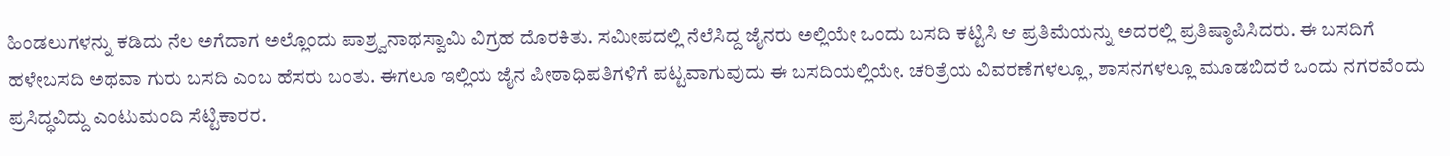ಹಿಂಡಲುಗಳನ್ನು ಕಡಿದು ನೆಲ ಅಗೆದಾಗ ಅಲ್ಲೊಂದು ಪಾಶ್ರ್ವನಾಥಸ್ವಾಮಿ ವಿಗ್ರಹ ದೊರಕಿತು. ಸಮೀಪದಲ್ಲಿ ನೆಲೆಸಿದ್ದ ಜೈನರು ಅಲ್ಲಿಯೇ ಒಂದು ಬಸದಿ ಕಟ್ಟಿಸಿ ಆ ಪ್ರತಿಮೆಯನ್ನು ಅದರಲ್ಲಿ ಪ್ರತಿಷ್ಠಾಪಿಸಿದರು. ಈ ಬಸದಿಗೆ ಹಳೇಬಸದಿ ಅಥವಾ ಗುರು ಬಸದಿ ಎಂಬ ಹೆಸರು ಬಂತು. ಈಗಲೂ ಇಲ್ಲಿಯ ಜೈನ ಪೀಠಾಧಿಪತಿಗಳಿಗೆ ಪಟ್ಟವಾಗುವುದು ಈ ಬಸದಿಯಲ್ಲಿಯೇ. ಚರಿತ್ರೆಯ ವಿವರಣೆಗಳಲ್ಲೂ, ಶಾಸನಗಳಲ್ಲೂ ಮೂಡಬಿದರೆ ಒಂದು ನಗರವೆಂದು ಪ್ರಸಿದ್ಧವಿದ್ದು ಎಂಟುಮಂದಿ ಸೆಟ್ಟಿಕಾರರ.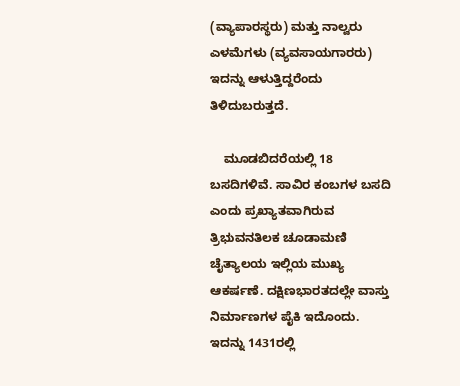(ವ್ಯಾಪಾರಸ್ಥರು) ಮತ್ತು ನಾಲ್ವರು ಎಳಮೆಗಳು (ವ್ಯವಸಾಯಗಾರರು) ಇದನ್ನು ಆಳುತ್ತಿದ್ದರೆಂದು ತಿಳಿದುಬರುತ್ತದೆ.

    ಮೂಡಬಿದರೆಯಲ್ಲಿ 18 ಬಸದಿಗಳಿವೆ. ಸಾವಿರ ಕಂಬಗಳ ಬಸದಿ ಎಂದು ಪ್ರಖ್ಯಾತವಾಗಿರುವ ತ್ರಿಭುವನತಿಲಕ ಚೂಡಾಮಣಿ ಚೈತ್ಯಾಲಯ ಇಲ್ಲಿಯ ಮುಖ್ಯ ಆಕರ್ಷಣೆ. ದಕ್ಷಿಣಭಾರತದಲ್ಲೇ ವಾಸ್ತು ನಿರ್ಮಾಣಗಳ ಪೈಕಿ ಇದೊಂದು. ಇದನ್ನು 1431ರಲ್ಲಿ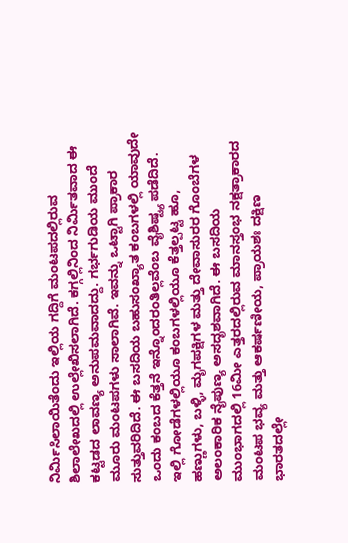ನಿರ್ಮಿಸಿಲಾಯಿತೆಂದು ಇಲ್ಲಿಯ ಗದ್ದಿಗೆ ಮಂಟಪದಲ್ಲಿರುವ ಶಿಲಾಲೇಖದಲ್ಲಿ ಉಲ್ಲೇಖಿಸಲಾಗಿದೆ. ಕಗ್ಗಲ್ಲಿನಿಂದ ನಿರ್ಮಿತವಾದ ಈ ಕಟ್ಟಡದ ಲಾವಣ್ಯ ಅನುಪಮವಾದದ್ದು. ಗರ್ಭಗುಡಿಯ ಮುಂದೆ ಮೂರು ಮಂಟಪಗಳು ಸಾಲಾಗಿವೆ. ಇವನ್ನು ಒಟ್ಟಾಗಿ ಪ್ರಾಕಾರ ಸುತ್ತುವರಿದಿದೆ. ಈ ಬಸದಿಯ ಬಹುಸಂಖ್ಯಾತ ಕಂಬಗಳಲ್ಲಿ ಯಾವುದೇ ಒಂದು ಕಂಬದ ಕೆತ್ತನೆ ಇನ್ನೊಂದರಂತಿಲ್ಲವೆಂಬ ವೈಶಿಷ್ಟ್ಯ ಪಡೆದಿದೆ. ಇಲ್ಲಿ ಗೋಡೆಗಳಲ್ಲಿಯೂ ಕಂಬಗಳಲ್ಲಿಯೂ ಕೆತ್ತಲ್ಪಟ್ಟ ಹೂ, ಹಣ್ಣುಗಳು, ಬಳ್ಳಿ, ಮೃಗಪಕ್ಷಿಗಳ ಮತ್ತು ದೇವಾಸುರರ ಗೊಂಬೆಗಳ ಅಲಂಕಾರಿಕ ನೈಪುಣ್ಯ ಅಸದೃಶವಾಗಿದೆ. ಈ ಬಸದಿಯ ಮುಂಭಾಗದಲ್ಲಿ 16ಮೀ ಎತ್ತರದಲ್ಲಿರುವ ಮಾನಸ್ತಂಭ ನಕ್ಷತ್ರಾಕಾರದ ಮಂಟಪ ಭವ್ಯ ಮತ್ತು ಆಕರ್ಷಣೀಯ, ಪ್ರಾಯಶಃ ದಕ್ಷಿಣ ಭಾರತದಲ್ಲೇ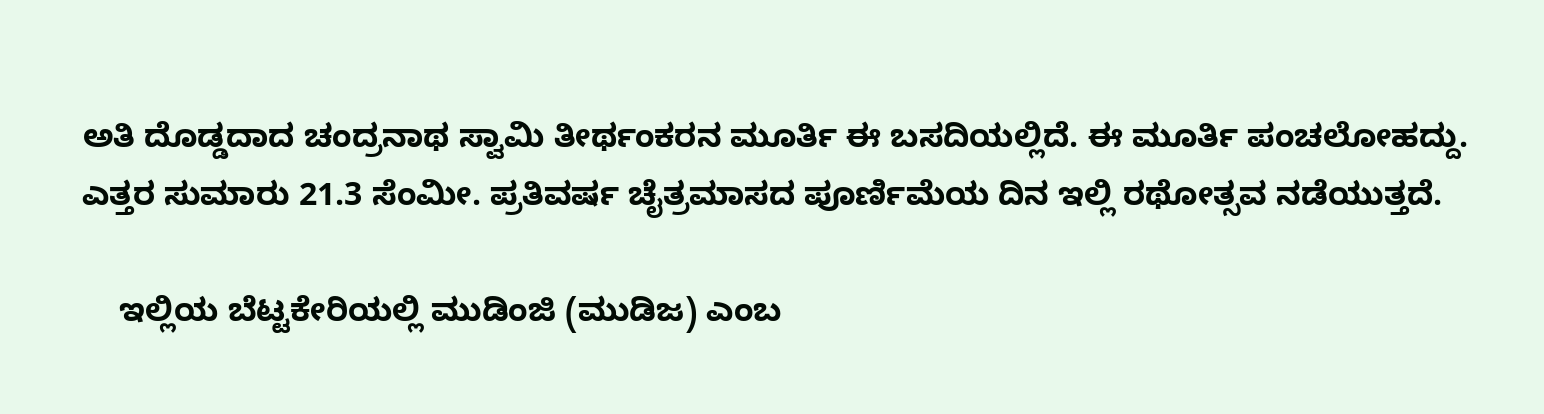ಅತಿ ದೊಡ್ಡದಾದ ಚಂದ್ರನಾಥ ಸ್ವಾಮಿ ತೀರ್ಥಂಕರನ ಮೂರ್ತಿ ಈ ಬಸದಿಯಲ್ಲಿದೆ. ಈ ಮೂರ್ತಿ ಪಂಚಲೋಹದ್ದು. ಎತ್ತರ ಸುಮಾರು 21.3 ಸೆಂಮೀ. ಪ್ರತಿವರ್ಷ ಚೈತ್ರಮಾಸದ ಪೂರ್ಣಿಮೆಯ ದಿನ ಇಲ್ಲಿ ರಥೋತ್ಸವ ನಡೆಯುತ್ತದೆ.

    ಇಲ್ಲಿಯ ಬೆಟ್ಟಕೇರಿಯಲ್ಲಿ ಮುಡಿಂಜಿ (ಮುಡಿಜ) ಎಂಬ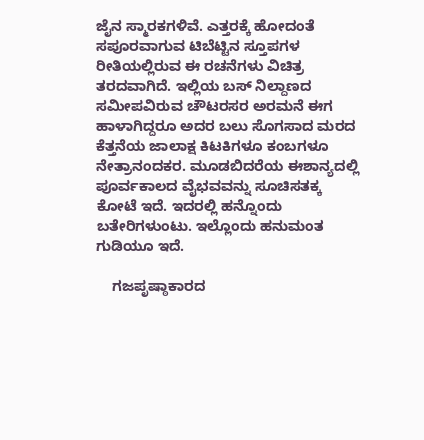ಜೈನ ಸ್ಮಾರಕಗಳಿವೆ. ಎತ್ತರಕ್ಕೆ ಹೋದಂತೆ ಸಪೂರವಾಗುವ ಟಿಬೆಟ್ಟಿನ ಸ್ತೂಪಗಳ ರೀತಿಯಲ್ಲಿರುವ ಈ ರಚನೆಗಳು ವಿಚಿತ್ರ ತರದವಾಗಿದೆ. ಇಲ್ಲಿಯ ಬಸ್ ನಿಲ್ದಾಣದ ಸಮೀಪವಿರುವ ಚೌಟರಸರ ಅರಮನೆ ಈಗ ಹಾಳಾಗಿದ್ದರೂ ಅದರ ಬಲು ಸೊಗಸಾದ ಮರದ ಕೆತ್ತನೆಯ ಜಾಲಾಕ್ಷ ಕಿಟಕಿಗಳೂ ಕಂಬಗಳೂ ನೇತ್ರಾನಂದಕರ. ಮೂಡಬಿದರೆಯ ಈಶಾನ್ಯದಲ್ಲಿ ಪೂರ್ವಕಾಲದ ವೈಭವವನ್ನು ಸೂಚಿಸತಕ್ಕ ಕೋಟೆ ಇದೆ. ಇದರಲ್ಲಿ ಹನ್ನೊಂದು ಬತೇರಿಗಳುಂಟು. ಇಲ್ಲೊಂದು ಹನುಮಂತ ಗುಡಿಯೂ ಇದೆ.

    ಗಜಪೃಷ್ಠಾಕಾರದ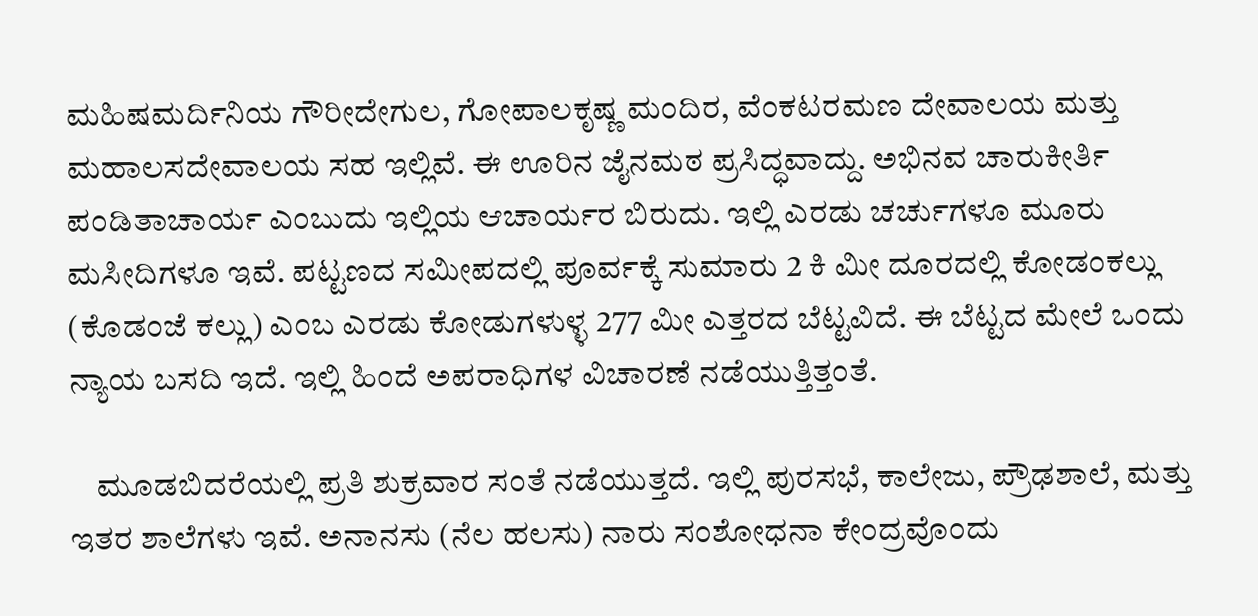ಮಹಿಷಮರ್ದಿನಿಯ ಗೌರೀದೇಗುಲ, ಗೋಪಾಲಕೃಷ್ಣ ಮಂದಿರ, ವೆಂಕಟರಮಣ ದೇವಾಲಯ ಮತ್ತು ಮಹಾಲಸದೇವಾಲಯ ಸಹ ಇಲ್ಲಿವೆ. ಈ ಊರಿನ ಜೈನಮಠ ಪ್ರಸಿದ್ಧವಾದ್ದು. ಅಭಿನವ ಚಾರುಕೀರ್ತಿ ಪಂಡಿತಾಚಾರ್ಯ ಎಂಬುದು ಇಲ್ಲಿಯ ಆಚಾರ್ಯರ ಬಿರುದು. ಇಲ್ಲಿ ಎರಡು ಚರ್ಚುಗಳೂ ಮೂರು ಮಸೀದಿಗಳೂ ಇವೆ. ಪಟ್ಟಣದ ಸಮೀಪದಲ್ಲಿ ಪೂರ್ವಕ್ಕೆ ಸುಮಾರು 2 ಕಿ ಮೀ ದೂರದಲ್ಲಿ ಕೋಡಂಕಲ್ಲು (ಕೊಡಂಜೆ ಕಲ್ಲು) ಎಂಬ ಎರಡು ಕೋಡುಗಳುಳ್ಳ 277 ಮೀ ಎತ್ತರದ ಬೆಟ್ಟವಿದೆ. ಈ ಬೆಟ್ಟದ ಮೇಲೆ ಒಂದು ನ್ಯಾಯ ಬಸದಿ ಇದೆ. ಇಲ್ಲಿ ಹಿಂದೆ ಅಪರಾಧಿಗಳ ವಿಚಾರಣೆ ನಡೆಯುತ್ತಿತ್ತಂತೆ.

    ಮೂಡಬಿದರೆಯಲ್ಲಿ ಪ್ರತಿ ಶುಕ್ರವಾರ ಸಂತೆ ನಡೆಯುತ್ತದೆ. ಇಲ್ಲಿ ಪುರಸಭೆ, ಕಾಲೇಜು, ಪ್ರೌಢಶಾಲೆ, ಮತ್ತು ಇತರ ಶಾಲೆಗಳು ಇವೆ. ಅನಾನಸು (ನೆಲ ಹಲಸು) ನಾರು ಸಂಶೋಧನಾ ಕೇಂದ್ರವೊಂದು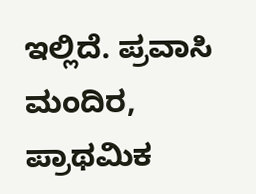ಇಲ್ಲಿದೆ. ಪ್ರವಾಸಿ ಮಂದಿರ, ಪ್ರಾಥಮಿಕ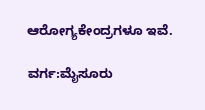ಆರೋಗ್ಯಕೇಂದ್ರಗಳೂ ಇವೆ.

ವರ್ಗ:ಮೈಸೂರು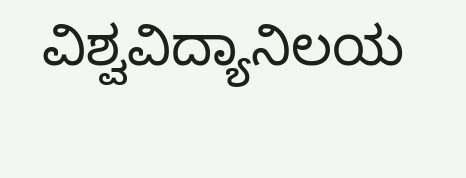ವಿಶ್ವವಿದ್ಯಾನಿಲಯ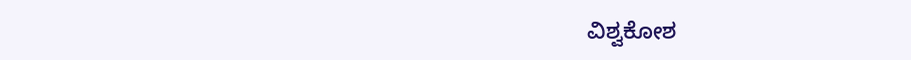ವಿಶ್ವಕೋಶ